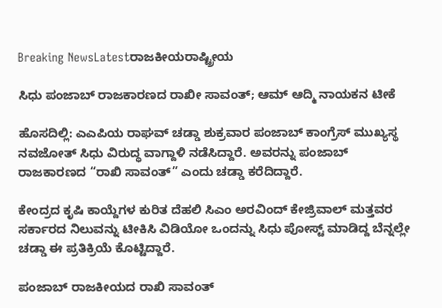Breaking NewsLatestರಾಜಕೀಯರಾಷ್ಟ್ರೀಯ

ಸಿಧು ಪಂಜಾಬ್ ರಾಜಕಾರಣದ ರಾಖೀ ಸಾವಂತ್; ಆಮ್ ಆದ್ಮಿ ನಾಯಕನ ಟೀಕೆ

ಹೊಸದಿಲ್ಲಿ: ಎಎಪಿಯ ರಾಘವ್ ಚಡ್ಡಾ ಶುಕ್ರವಾರ ಪಂಜಾಬ್ ಕಾಂಗ್ರೆಸ್ ಮುಖ್ಯಸ್ಥ ನವಜೋತ್ ಸಿಧು ವಿರುದ್ಧ ವಾಗ್ದಾಳಿ ನಡೆಸಿದ್ದಾರೆ. ಅವರನ್ನು ಪಂಜಾಬ್ ರಾಜಕಾರಣದ “ರಾಖಿ ಸಾವಂತ್” ಎಂದು ಚಡ್ಡಾ ಕರೆದಿದ್ದಾರೆ.

ಕೇಂದ್ರದ ಕೃಷಿ ಕಾಯ್ದೆಗಳ ಕುರಿತ ದೆಹಲಿ ಸಿಎಂ ಅರವಿಂದ್ ಕೇಜ್ರಿವಾಲ್ ಮತ್ತವರ ಸರ್ಕಾರದ ನಿಲುವನ್ನು ಟೀಕಿಸಿ ವಿಡಿಯೋ ಒಂದನ್ನು ಸಿಧು ಪೋಸ್ಟ್ ಮಾಡಿದ್ದ ಬೆನ್ನಲ್ಲೇ ಚಡ್ಡಾ ಈ ಪ್ರತಿಕ್ರಿಯೆ ಕೊಟ್ಟಿದ್ದಾರೆ.

ಪಂಜಾಬ್ ರಾಜಕೀಯದ ರಾಖಿ ಸಾವಂತ್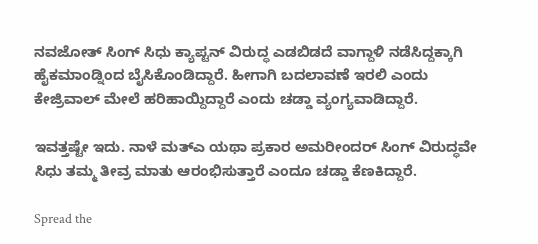ನವಜೋತ್ ಸಿಂಗ್ ಸಿಧು ಕ್ಯಾಪ್ಟನ್ ವಿರುದ್ಧ ಎಡಬಿಡದೆ ವಾಗ್ದಾಳಿ ನಡೆಸಿದ್ದಕ್ಕಾಗಿ ಹೈಕಮಾಂಡ್ನಿಂದ ಬೈಸಿಕೊಂಡಿದ್ದಾರೆ. ಹೀಗಾಗಿ ಬದಲಾವಣೆ ಇರಲಿ ಎಂದು ಕೇಜ್ರಿವಾಲ್ ಮೇಲೆ ಹರಿಹಾಯ್ದಿದ್ದಾರೆ ಎಂದು ಚಡ್ಡಾ ವ್ಯಂಗ್ಯವಾಡಿದ್ದಾರೆ.

ಇವತ್ತಷ್ಟೇ ಇದು. ನಾಳೆ ಮತ್ಎ ಯಥಾ ಪ್ರಕಾರ ಅಮರೀಂದರ್ ಸಿಂಗ್ ವಿರುದ್ಧವೇ ಸಿಧು ತಮ್ಮ ತೀವ್ರ ಮಾತು ಆರಂಭಿಸುತ್ತಾರೆ ಎಂದೂ ಚಡ್ಡಾ ಕೆಣಕಿದ್ದಾರೆ.

Spread the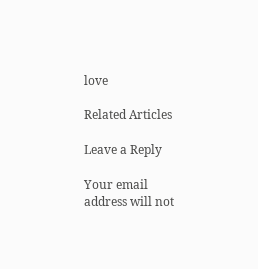love

Related Articles

Leave a Reply

Your email address will not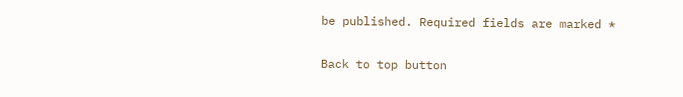be published. Required fields are marked *

Back to top button